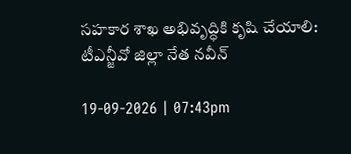సహకార శాఖ అభివృద్ధికి కృషి చేయాలి: టీఎన్జీవో జిల్లా నేత నవీన్

19-09-2026 | 07:43pm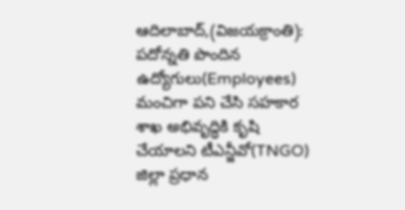ఆదిలాబాద్,(విజయక్రాంతి): పదోన్నతి పొందిన ఉద్యోగులు(Employees) మంచిగా పని చేసి సహకార శాఖ అభివృద్ధికి కృషి చేయాలని టీఎన్జీవో(TNGO) జిల్లా ప్రధాన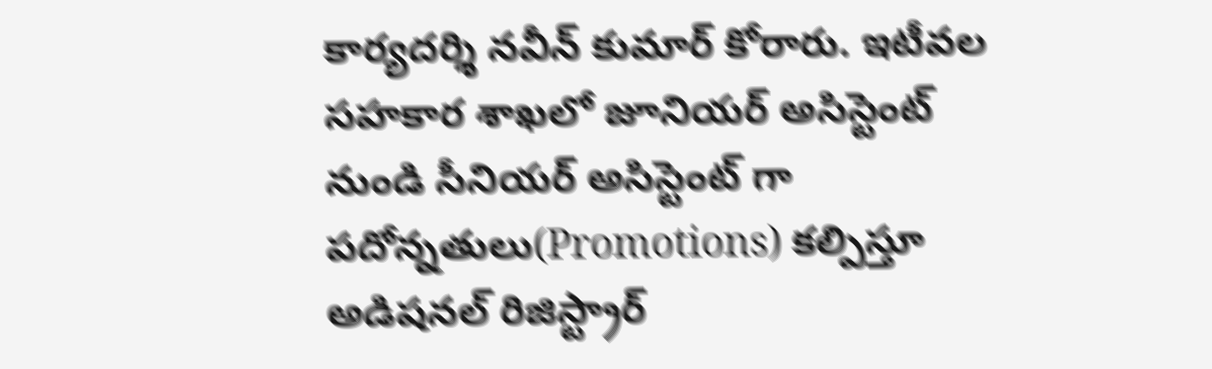కార్యదర్శి నవీన్ కుమార్ కోరారు. ఇటీవల సహకార శాఖలో జూనియర్ అసిస్టెంట్ నుండి సీనియర్ అసిస్టెంట్ గా పదోన్నతులు(Promotions) కల్పిస్తూ అడిషనల్ రిజిస్ట్రార్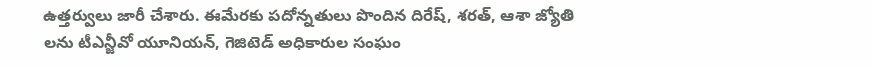ఉత్తర్వులు జారీ చేశారు. ఈమేరకు పదోన్నతులు పొందిన దిరేష్, శరత్, ఆశా జ్యోతి లను టీఎన్జీవో యూనియన్, గెజిటెడ్ అధికారుల సంఘం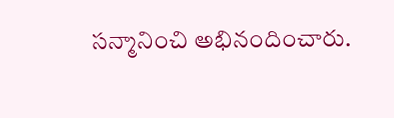సన్మానించి అభినందించారు.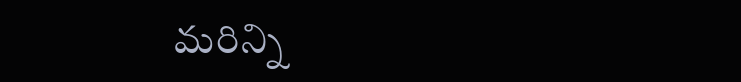మరిన్ని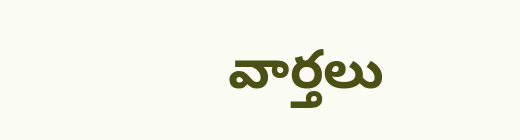వార్తలు